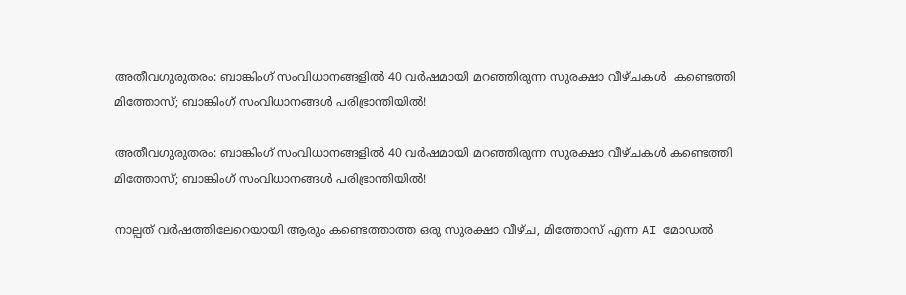അതീവഗുരുതരം: ബാങ്കിംഗ് സംവിധാനങ്ങളിൽ 40 വർഷമായി മറഞ്ഞിരുന്ന സുരക്ഷാ വീഴ്ചകൾ  കണ്ടെത്തി മിത്തോസ്‌; ബാങ്കിംഗ് സംവിധാനങ്ങൾ പരിഭ്രാന്തിയിൽ!

അതീവഗുരുതരം: ബാങ്കിംഗ് സംവിധാനങ്ങളിൽ 40 വർഷമായി മറഞ്ഞിരുന്ന സുരക്ഷാ വീഴ്ചകൾ കണ്ടെത്തി മിത്തോസ്‌; ബാങ്കിംഗ് സംവിധാനങ്ങൾ പരിഭ്രാന്തിയിൽ!

നാല്പത് വർഷത്തിലേറെയായി ആരും കണ്ടെത്താത്ത ഒരു സുരക്ഷാ വീഴ്ച, മിത്തോസ്‌ എന്ന AI മോഡൽ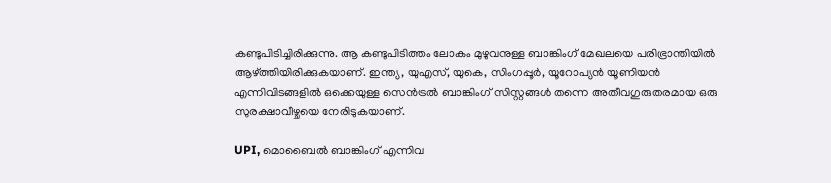കണ്ടുപിടിച്ചിരിക്കുന്നു. ആ കണ്ടുപിടിത്തം ലോകം മുഴുവനുള്ള ബാങ്കിംഗ് മേഖലയെ പരിഭ്രാന്തിയിൽ ആഴ്ത്തിയിരിക്കുകയാണ്. ഇന്ത്യ, യുഎസ്, യുകെ, സിംഗപ്പൂർ, യൂറോപ്യൻ യൂണിയൻ എന്നിവിടങ്ങളിൽ ഒക്കെയുള്ള സെൻട്രൽ ബാങ്കിംഗ് സിസ്റ്റങ്ങൾ തന്നെ അതീവഗുരുതരമായ ഒരു സുരക്ഷാവീഴ്ചയെ നേരിടുകയാണ്.

UPI, മൊബൈൽ ബാങ്കിംഗ് എന്നിവ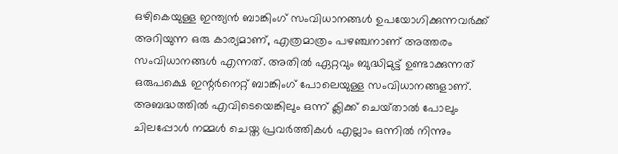ഒഴികെയുള്ള ഇന്ത്യൻ ബാങ്കിംഗ് സംവിധാനങ്ങൾ ഉപയോഗിക്കുന്നവർക്ക് അറിയുന്ന ഒരു കാര്യമാണ്, എത്രമാത്രം പഴഞ്ചനാണ് അത്തരം സംവിധാനങ്ങൾ എന്നത്. അതിൽ ഏറ്റവും ബുദ്ധിമുട്ട് ഉണ്ടാക്കുന്നത് ഒരുപക്ഷെ ഇന്റർനെറ്റ് ബാങ്കിംഗ് പോലെയുള്ള സംവിധാനങ്ങളാണ്. അബദ്ധത്തിൽ എവിടെയെങ്കിലും ഒന്ന് ക്ലിക്ക് ചെയ്‌താൽ പോലും ചിലപ്പോൾ നമ്മൾ ചെയ്ത പ്രവർത്തികൾ എല്ലാം ഒന്നിൽ നിന്നും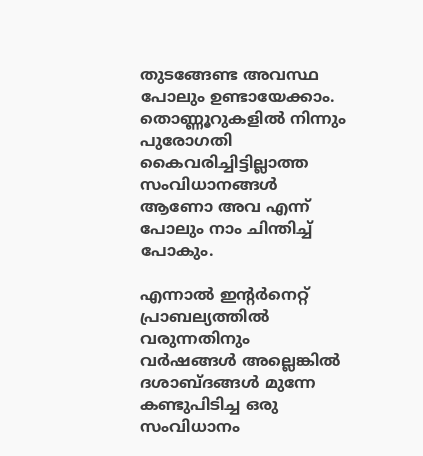തുടങ്ങേണ്ട അവസ്ഥ പോലും ഉണ്ടായേക്കാം. തൊണ്ണൂറുകളിൽ നിന്നും പുരോഗതി കൈവരിച്ചിട്ടില്ലാത്ത സംവിധാനങ്ങൾ ആണോ അവ എന്ന് പോലും നാം ചിന്തിച്ച് പോകും.

എന്നാൽ ഇന്റർനെറ്റ് പ്രാബല്യത്തിൽ വരുന്നതിനും വർഷങ്ങൾ അല്ലെങ്കിൽ ദശാബ്ദങ്ങൾ മുന്നേ കണ്ടുപിടിച്ച ഒരു സംവിധാനം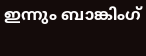ഇന്നും ബാങ്കിംഗ്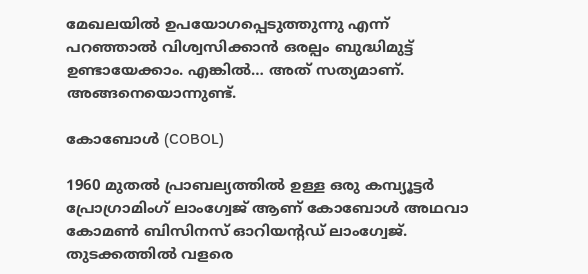മേഖലയിൽ ഉപയോഗപ്പെടുത്തുന്നു എന്ന് പറഞ്ഞാൽ വിശ്വസിക്കാൻ ഒരല്പം ബുദ്ധിമുട്ട് ഉണ്ടായേക്കാം. എങ്കിൽ… അത് സത്യമാണ്. അങ്ങനെയൊന്നുണ്ട്.

കോബോൾ (COBOL)

1960 മുതൽ പ്രാബല്യത്തിൽ ഉള്ള ഒരു കമ്പ്യൂട്ടർ പ്രോഗ്രാമിംഗ് ലാംഗ്വേജ് ആണ് കോബോൾ അഥവാ കോമൺ ബിസിനസ് ഓറിയന്റഡ് ലാംഗ്വേജ്. തുടക്കത്തിൽ വളരെ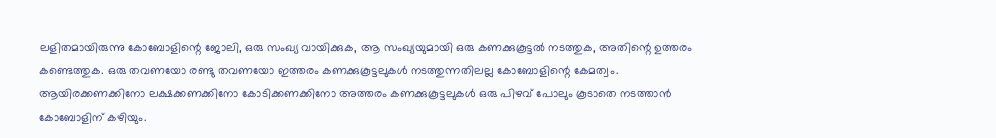ലളിതമായിരുന്നു കോബോളിന്റെ ജോലി, ഒരു സംഖ്യ വായിക്കുക, ആ സംഖ്യയുമായി ഒരു കണക്കുകൂട്ടൽ നടത്തുക, അതിന്റെ ഉത്തരം കണ്ടെത്തുക. ഒരു തവണയോ രണ്ടു തവണയോ ഇത്തരം കണക്കുകൂട്ടലുകൾ നടത്തുന്നതിലല്ല കോബോളിന്റെ കേമത്വം. ആയിരക്കണക്കിനോ ലക്ഷക്കണക്കിനോ കോടിക്കണക്കിനോ അത്തരം കണക്കുകൂട്ടലുകൾ ഒരു പിഴവ് പോലും കൂടാതെ നടത്താൻ കോബോളിന്‌ കഴിയും.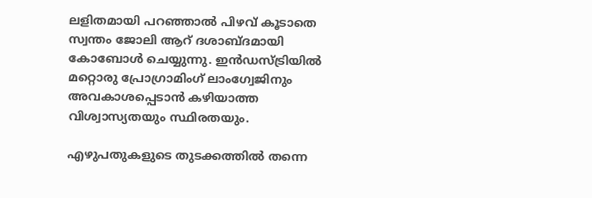ലളിതമായി പറഞ്ഞാൽ പിഴവ് കൂടാതെ സ്വന്തം ജോലി ആറ് ദശാബ്ദമായി കോബോൾ ചെയ്യുന്നു. ഇൻഡസ്ട്രിയിൽ മറ്റൊരു പ്രോഗ്രാമിംഗ് ലാംഗ്വേജിനും അവകാശപ്പെടാൻ കഴിയാത്ത വിശ്വാസ്യതയും സ്ഥിരതയും.

എഴുപതുകളുടെ തുടക്കത്തിൽ തന്നെ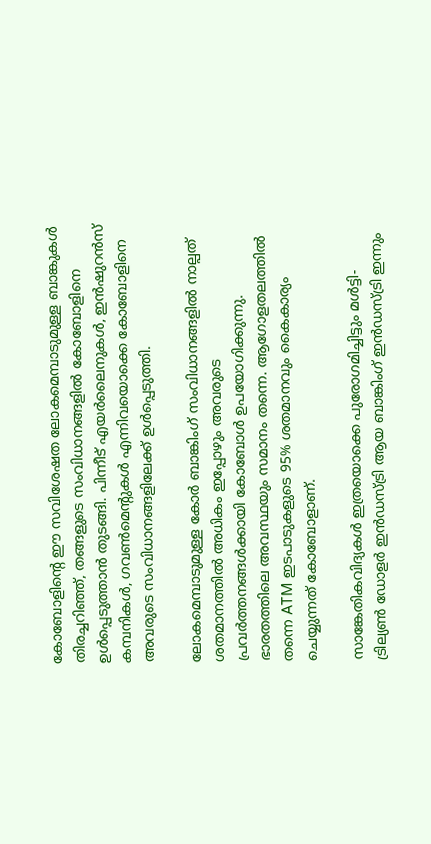കോബോളിന്റെ ഈ സവിശേഷത ലോകമെമ്പാടുമുള്ള ബാങ്കുകൾ തിരച്ചറിഞ്ഞ്, തങ്ങളുടെ സംവിധാനങ്ങളിൽ കോബോളിനെ ഉൾപ്പെടുത്താൻ തുടങ്ങി. പിന്നീട് എയർലൈനുകൾ, ഇൻഷുറൻസ് കമ്പനികൾ, ഗവൺമെന്റുകൾ എന്നിവയൊക്കെ കോബോളിനെ അവരുടെ സംവിധാനങ്ങളിലേക്ക് ഉൾപ്പെടുത്തി.

ലോകമെമ്പാടുമുള്ള കോർ ബാങ്കിംഗ് സംവിധാനങ്ങളിൽ നാല്പത് ശതമാനത്തിൽ അധികം ഇപ്പോഴും അവരുടെ പ്രവർത്തനങ്ങൾക്കായി കോബോൾ ഉപയോഗിക്കുന്നു. ഭാരതത്തിലെ അവസ്ഥയും സമാനം തന്നെ. ആഗോളതലത്തിൽ തന്നെ ATM ഇടപാടുകളുടെ 95% ശതമാനവും കൈകാര്യം ചെയ്യുന്നത് കോബോളാണ്.

സാങ്കേതികവിദ്യകൾ ഇത്രയൊക്കെ പുരോഗമിച്ചിട്ടും മൾട്ടി-ട്രില്യൺ ഡോളർ ഇൻഡസ്ട്രി ആയ ബാങ്കിംഗ് ഇൻഡസ്ട്രി ഇന്നും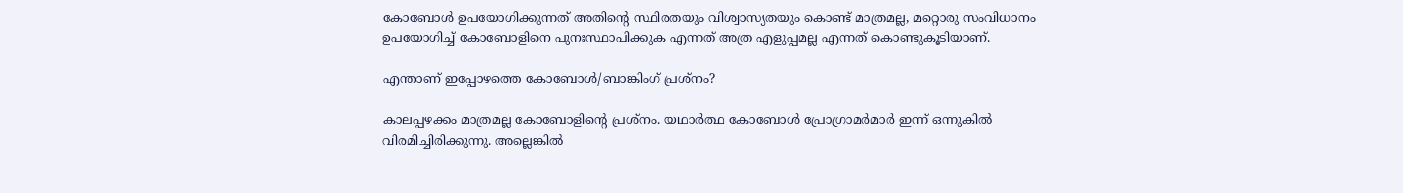കോബോൾ ഉപയോഗിക്കുന്നത് അതിന്റെ സ്ഥിരതയും വിശ്വാസ്യതയും കൊണ്ട് മാത്രമല്ല, മറ്റൊരു സംവിധാനം ഉപയോഗിച്ച് കോബോളിനെ പുനഃസ്ഥാപിക്കുക എന്നത് അത്ര എളുപ്പമല്ല എന്നത് കൊണ്ടുകൂടിയാണ്.

എന്താണ് ഇപ്പോഴത്തെ കോബോൾ/ബാങ്കിംഗ് പ്രശ്നം?

കാലപ്പഴക്കം മാത്രമല്ല കോബോളിന്റെ പ്രശ്നം. യഥാർത്ഥ കോബോൾ പ്രോഗ്രാമർമാർ ഇന്ന് ഒന്നുകിൽ വിരമിച്ചിരിക്കുന്നു. അല്ലെങ്കിൽ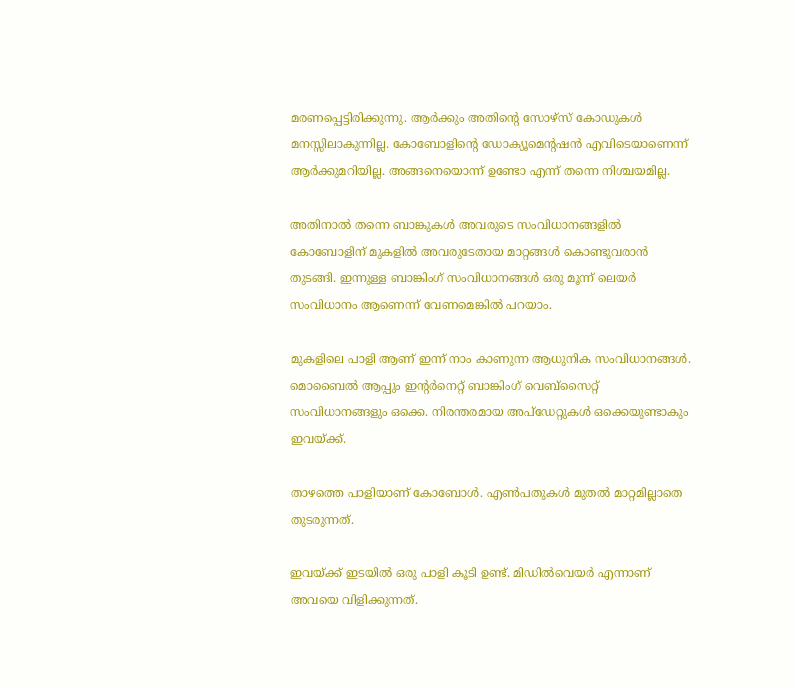മരണപ്പെട്ടിരിക്കുന്നു. ആർക്കും അതിന്റെ സോഴ്സ് കോഡുകൾ മനസ്സിലാകുന്നില്ല. കോബോളിന്റെ ഡോക്യൂമെന്റഷൻ എവിടെയാണെന്ന് ആർക്കുമറിയില്ല. അങ്ങനെയൊന്ന് ഉണ്ടോ എന്ന് തന്നെ നിശ്ചയമില്ല.

അതിനാൽ തന്നെ ബാങ്കുകൾ അവരുടെ സംവിധാനങ്ങളിൽ കോബോളിന്‌ മുകളിൽ അവരുടേതായ മാറ്റങ്ങൾ കൊണ്ടുവരാൻ തുടങ്ങി. ഇന്നുള്ള ബാങ്കിംഗ് സംവിധാനങ്ങൾ ഒരു മൂന്ന് ലെയർ സംവിധാനം ആണെന്ന് വേണമെങ്കിൽ പറയാം.

മുകളിലെ പാളി ആണ് ഇന്ന് നാം കാണുന്ന ആധുനിക സംവിധാനങ്ങൾ. മൊബൈൽ ആപ്പും ഇന്റർനെറ്റ് ബാങ്കിംഗ് വെബ്‌സൈറ്റ് സംവിധാനങ്ങളും ഒക്കെ. നിരന്തരമായ അപ്‌ഡേറ്റുകൾ ഒക്കെയുണ്ടാകും ഇവയ്ക്ക്.

താഴത്തെ പാളിയാണ് കോബോൾ. എൺപതുകൾ മുതൽ മാറ്റമില്ലാതെ തുടരുന്നത്.

ഇവയ്ക്ക് ഇടയിൽ ഒരു പാളി കൂടി ഉണ്ട്. മിഡിൽവെയർ എന്നാണ് അവയെ വിളിക്കുന്നത്.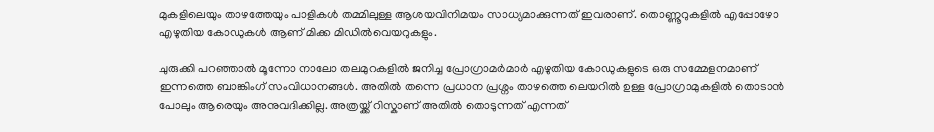മുകളിലെയും താഴത്തേയും പാളികൾ തമ്മിലുള്ള ആശയവിനിമയം സാധ്യമാക്കുന്നത് ഇവരാണ്. തൊണ്ണൂറുകളിൽ എപ്പോഴോ എഴുതിയ കോഡുകൾ ആണ് മിക്ക മിഡിൽവെയറുകളും.

ചുരുക്കി പറഞ്ഞാൽ മൂന്നോ നാലോ തലമുറകളിൽ ജനിച്ച പ്രോഗ്രാമർമാർ എഴുതിയ കോഡുകളുടെ ഒരു സമ്മേളനമാണ് ഇന്നത്തെ ബാങ്കിംഗ് സംവിധാനങ്ങൾ. അതിൽ തന്നെ പ്രധാന പ്രശ്നം താഴത്തെ ലെയറിൽ ഉള്ള പ്രോഗ്രാമുകളിൽ തൊടാൻ പോലും ആരെയും അനുവദിക്കില്ല. അത്രയ്ക്ക് റിസ്കാണ് അതിൽ തൊടുന്നത് എന്നത്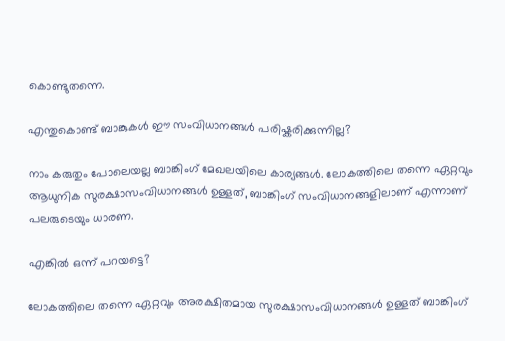കൊണ്ടുതന്നെ.

എന്തുകൊണ്ട് ബാങ്കുകൾ ഈ സംവിധാനങ്ങൾ പരിഷ്കരിക്കുന്നില്ല?

നാം കരുതും പോലെയല്ല ബാങ്കിംഗ് മേഖലയിലെ കാര്യങ്ങൾ. ലോകത്തിലെ തന്നെ ഏറ്റവും ആധുനിക സുരക്ഷാസംവിധാനങ്ങൾ ഉള്ളത്, ബാങ്കിംഗ് സംവിധാനങ്ങളിലാണ് എന്നാണ് പലരുടെയും ധാരണ.

എങ്കിൽ ഒന്ന് പറയട്ടെ?

ലോകത്തിലെ തന്നെ ഏറ്റവും അരക്ഷിതമായ സുരക്ഷാസംവിധാനങ്ങൾ ഉള്ളത് ബാങ്കിംഗ്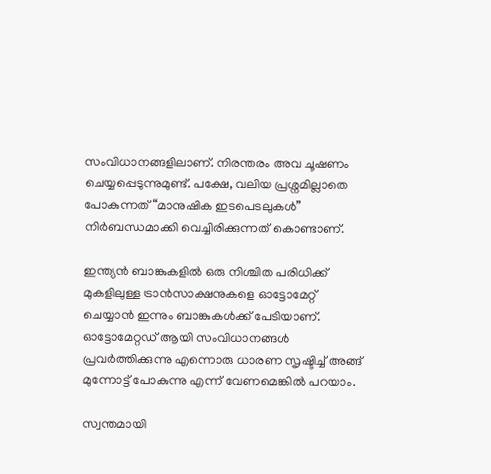സംവിധാനങ്ങളിലാണ്. നിരന്തരം അവ ചൂഷണം ചെയ്യപ്പെടുന്നുമുണ്ട്. പക്ഷേ, വലിയ പ്രശ്നമില്ലാതെ പോകുന്നത് “മാനുഷിക ഇടപെടലുകൾ” നിർബന്ധമാക്കി വെച്ചിരിക്കുന്നത് കൊണ്ടാണ്.

ഇന്ത്യൻ ബാങ്കുകളിൽ ഒരു നിശ്ചിത പരിധിക്ക് മുകളിലുള്ള ട്രാൻസാക്ഷനുകളെ ഓട്ടോമേറ്റ് ചെയ്യാൻ ഇന്നും ബാങ്കുകൾക്ക് പേടിയാണ്. ഓട്ടോമേറ്റഡ് ആയി സംവിധാനങ്ങൾ പ്രവർത്തിക്കുന്നു എന്നൊരു ധാരണ സൃഷ്ടിച്ച് അങ്ങ് മുന്നോട്ട് പോകുന്നു എന്ന് വേണമെങ്കിൽ പറയാം.

സ്വന്തമായി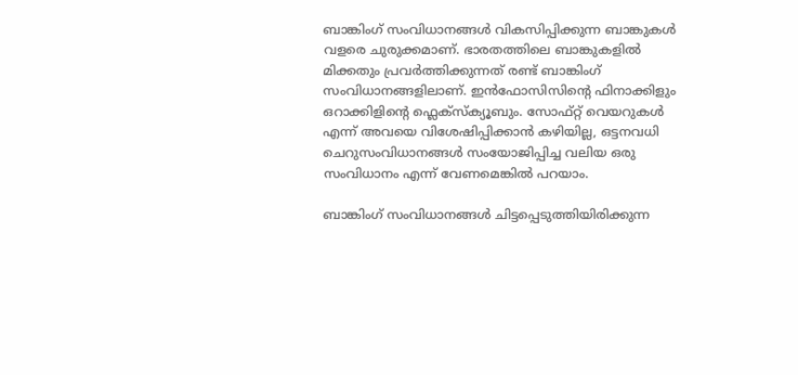ബാങ്കിംഗ് സംവിധാനങ്ങൾ വികസിപ്പിക്കുന്ന ബാങ്കുകൾ വളരെ ചുരുക്കമാണ്. ഭാരതത്തിലെ ബാങ്കുകളിൽ മിക്കതും പ്രവർത്തിക്കുന്നത് രണ്ട് ബാങ്കിംഗ് സംവിധാനങ്ങളിലാണ്. ഇൻഫോസിസിന്റെ ഫിനാക്കിളും ഒറാക്കിളിന്റെ ഫ്ലെക്സ്ക്യൂബും. സോഫ്റ്റ് വെയറുകൾ എന്ന് അവയെ വിശേഷിപ്പിക്കാൻ കഴിയില്ല, ഒട്ടനവധി ചെറുസംവിധാനങ്ങൾ സംയോജിപ്പിച്ച വലിയ ഒരു സംവിധാനം എന്ന് വേണമെങ്കിൽ പറയാം.

ബാങ്കിംഗ് സംവിധാനങ്ങൾ ചിട്ടപ്പെടുത്തിയിരിക്കുന്ന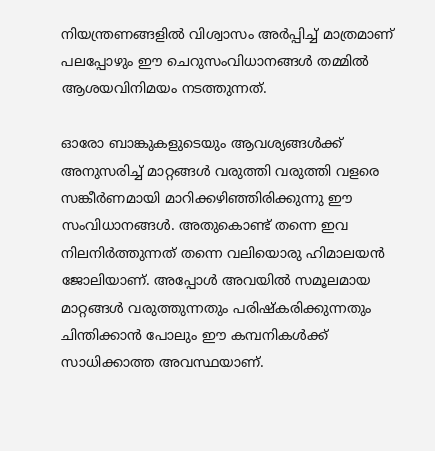നിയന്ത്രണങ്ങളിൽ വിശ്വാസം അർപ്പിച്ച് മാത്രമാണ് പലപ്പോഴും ഈ ചെറുസംവിധാനങ്ങൾ തമ്മിൽ ആശയവിനിമയം നടത്തുന്നത്.

ഓരോ ബാങ്കുകളുടെയും ആവശ്യങ്ങൾക്ക് അനുസരിച്ച് മാറ്റങ്ങൾ വരുത്തി വരുത്തി വളരെ സങ്കീർണമായി മാറിക്കഴിഞ്ഞിരിക്കുന്നു ഈ സംവിധാനങ്ങൾ. അതുകൊണ്ട് തന്നെ ഇവ നിലനിർത്തുന്നത് തന്നെ വലിയൊരു ഹിമാലയൻ ജോലിയാണ്. അപ്പോൾ അവയിൽ സമൂലമായ മാറ്റങ്ങൾ വരുത്തുന്നതും പരിഷ്കരിക്കുന്നതും ചിന്തിക്കാൻ പോലും ഈ കമ്പനികൾക്ക് സാധിക്കാത്ത അവസ്ഥയാണ്.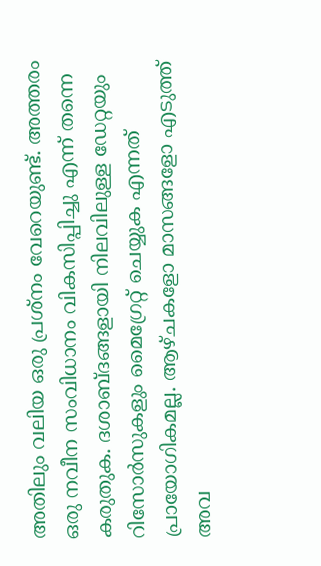അതിലും വലിയ ഒരു പ്രശ്നം വേറെയുണ്ട്. അത്തരം ഒരു നവീന സംവിധാനം വികസിപ്പിച്ചു എന്ന് തന്നെ കരുതുക. ദശാബ്ദങ്ങളായി നിലവിലുള്ള ഡേറ്റയും റിസോർസുകളും മൈഗ്രേറ്റ് ചെയ്യുക എന്നത് പ്രായോഗികമല്ല. ആഴ്ചകളോ മാസങ്ങളോ എടുത്ത് അവ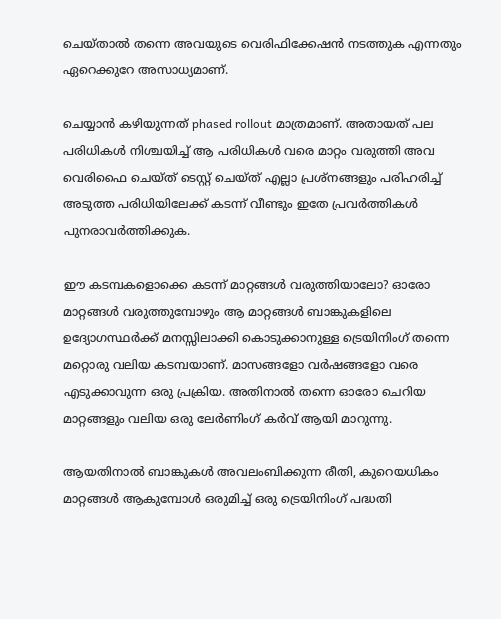ചെയ്‌താൽ തന്നെ അവയുടെ വെരിഫിക്കേഷൻ നടത്തുക എന്നതും ഏറെക്കുറേ അസാധ്യമാണ്.

ചെയ്യാൻ കഴിയുന്നത് phased rollout മാത്രമാണ്. അതായത് പല പരിധികൾ നിശ്ചയിച്ച് ആ പരിധികൾ വരെ മാറ്റം വരുത്തി അവ വെരിഫൈ ചെയ്ത് ടെസ്റ്റ് ചെയ്ത് എല്ലാ പ്രശ്നങ്ങളും പരിഹരിച്ച് അടുത്ത പരിധിയിലേക്ക് കടന്ന് വീണ്ടും ഇതേ പ്രവർത്തികൾ പുനരാവർത്തിക്കുക.

ഈ കടമ്പകളൊക്കെ കടന്ന് മാറ്റങ്ങൾ വരുത്തിയാലോ? ഓരോ മാറ്റങ്ങൾ വരുത്തുമ്പോഴും ആ മാറ്റങ്ങൾ ബാങ്കുകളിലെ ഉദ്യോഗസ്ഥർക്ക് മനസ്സിലാക്കി കൊടുക്കാനുള്ള ട്രെയിനിംഗ് തന്നെ മറ്റൊരു വലിയ കടമ്പയാണ്. മാസങ്ങളോ വർഷങ്ങളോ വരെ എടുക്കാവുന്ന ഒരു പ്രക്രിയ. അതിനാൽ തന്നെ ഓരോ ചെറിയ മാറ്റങ്ങളും വലിയ ഒരു ലേർണിംഗ് കർവ് ആയി മാറുന്നു.

ആയതിനാൽ ബാങ്കുകൾ അവലംബിക്കുന്ന രീതി, കുറെയധികം മാറ്റങ്ങൾ ആകുമ്പോൾ ഒരുമിച്ച് ഒരു ട്രെയിനിംഗ് പദ്ധതി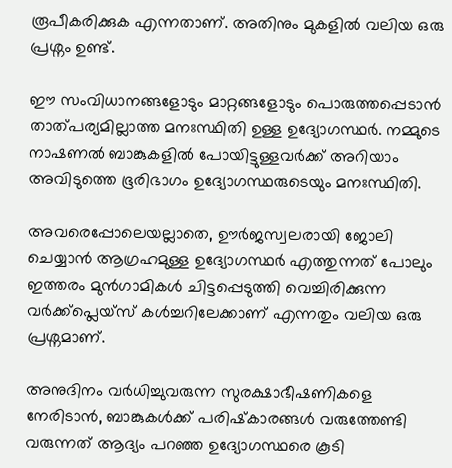രൂപീകരിക്കുക എന്നതാണ്. അതിനും മുകളിൽ വലിയ ഒരു പ്രശ്നം ഉണ്ട്.

ഈ സംവിധാനങ്ങളോടും മാറ്റങ്ങളോടും പൊരുത്തപ്പെടാൻ താത്പര്യമില്ലാത്ത മനഃസ്ഥിതി ഉള്ള ഉദ്യോഗസ്ഥർ. നമ്മുടെ നാഷണൽ ബാങ്കുകളിൽ പോയിട്ടുള്ളവർക്ക് അറിയാം അവിടുത്തെ ഭൂരിഭാഗം ഉദ്യോഗസ്ഥരുടെയും മനഃസ്ഥിതി.

അവരെപ്പോലെയല്ലാതെ, ഊർജസ്വലരായി ജോലി ചെയ്യാൻ ആഗ്രഹമുള്ള ഉദ്യോഗസ്ഥർ എത്തുന്നത് പോലും ഇത്തരം മുൻഗാമികൾ ചിട്ടപ്പെടുത്തി വെച്ചിരിക്കുന്ന വർക്ക്പ്ലെയ്സ് കൾച്ചറിലേക്കാണ് എന്നതും വലിയ ഒരു പ്രശ്നമാണ്.

അനുദിനം വർധിച്ചുവരുന്ന സുരക്ഷാഭീഷണികളെ നേരിടാൻ, ബാങ്കുകൾക്ക് പരിഷ്‌കാരങ്ങൾ വരുത്തേണ്ടി വരുന്നത് ആദ്യം പറഞ്ഞ ഉദ്യോഗസ്ഥരെ കൂടി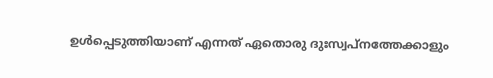ഉൾപ്പെടുത്തിയാണ് എന്നത് ഏതൊരു ദുഃസ്വപ്നത്തേക്കാളും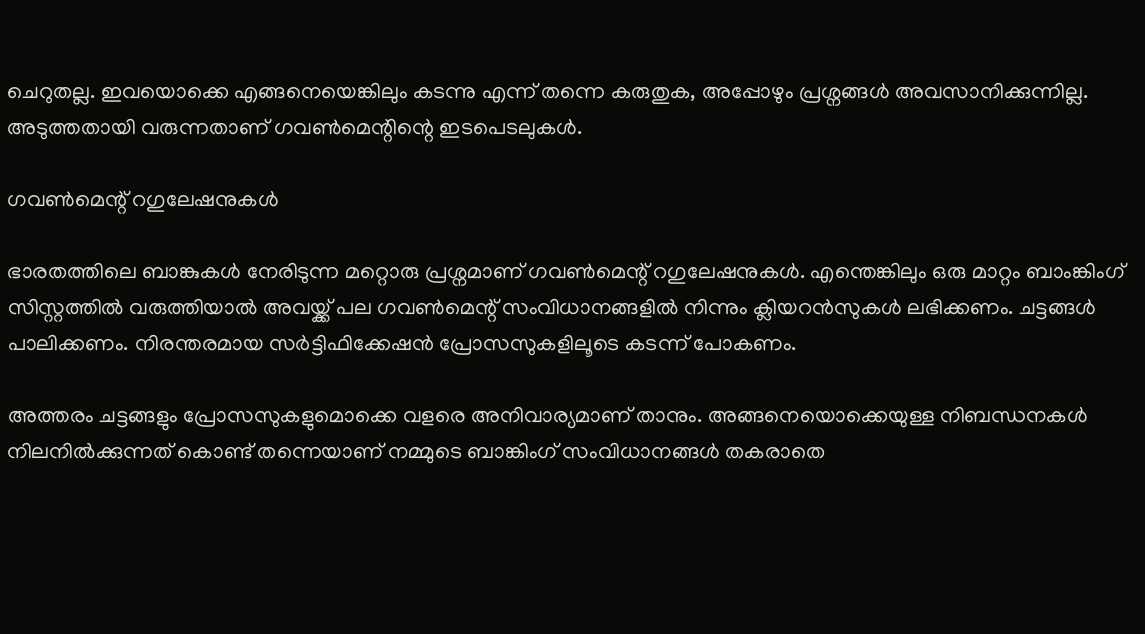ചെറുതല്ല. ഇവയൊക്കെ എങ്ങനെയെങ്കിലും കടന്നു എന്ന് തന്നെ കരുതുക, അപ്പോഴും പ്രശ്നങ്ങൾ അവസാനിക്കുന്നില്ല. അടുത്തതായി വരുന്നതാണ് ഗവൺമെന്റിന്റെ ഇടപെടലുകൾ.

ഗവൺമെന്റ് റഗുലേഷനുകൾ

ഭാരതത്തിലെ ബാങ്കുകൾ നേരിടുന്ന മറ്റൊരു പ്രശ്നമാണ് ഗവൺമെന്റ് റഗുലേഷനുകൾ. എന്തെങ്കിലും ഒരു മാറ്റം ബാംങ്കിംഗ് സിസ്റ്റത്തിൽ വരുത്തിയാൽ അവയ്ക്ക് പല ഗവൺമെന്റ് സംവിധാനങ്ങളിൽ നിന്നും ക്ലിയറൻസുകൾ ലഭിക്കണം. ചട്ടങ്ങൾ പാലിക്കണം. നിരന്തരമായ സർട്ടിഫിക്കേഷൻ പ്രോസസുകളിലൂടെ കടന്ന് പോകണം.

അത്തരം ചട്ടങ്ങളും പ്രോസസുകളുമൊക്കെ വളരെ അനിവാര്യമാണ് താനും. അങ്ങനെയൊക്കെയുള്ള നിബന്ധനകൾ നിലനിൽക്കുന്നത് കൊണ്ട് തന്നെയാണ് നമ്മുടെ ബാങ്കിംഗ് സംവിധാനങ്ങൾ തകരാതെ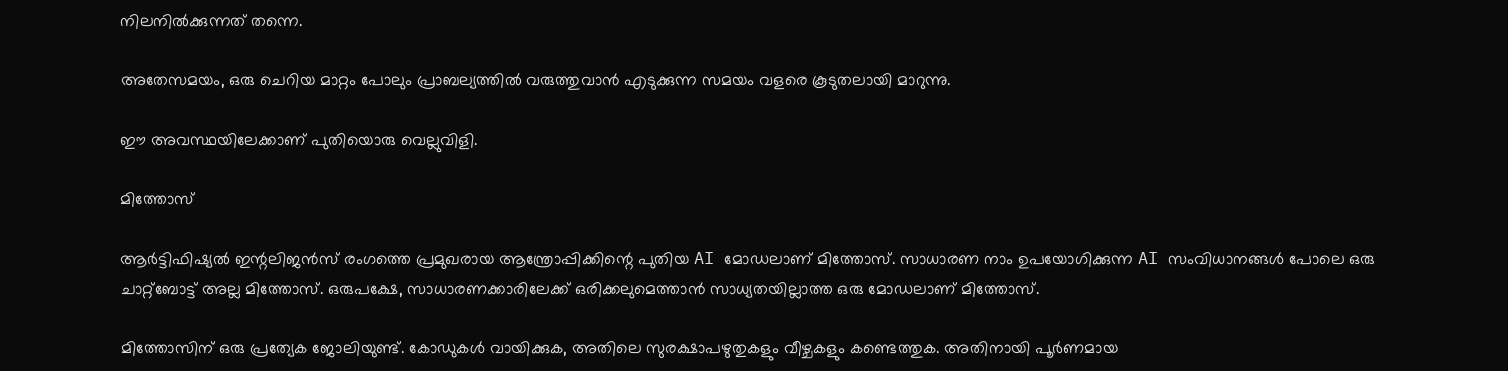നിലനിൽക്കുന്നത് തന്നെ.

അതേസമയം, ഒരു ചെറിയ മാറ്റം പോലും പ്രാബല്യത്തിൽ വരുത്തുവാൻ എടുക്കുന്ന സമയം വളരെ കൂടുതലായി മാറുന്നു.

ഈ അവസ്ഥയിലേക്കാണ് പുതിയൊരു വെല്ലുവിളി.

മിത്തോസ്‌

ആർട്ടിഫിഷ്യൽ ഇന്റലിജൻസ് രംഗത്തെ പ്രമുഖരായ ആന്ത്രോപ്പിക്കിന്റെ പുതിയ AI മോഡലാണ് മിത്തോസ്‌. സാധാരണ നാം ഉപയോഗിക്കുന്ന AI സംവിധാനങ്ങൾ പോലെ ഒരു ചാറ്റ്ബോട്ട് അല്ല മിത്തോസ്‌. ഒരുപക്ഷേ, സാധാരണക്കാരിലേക്ക് ഒരിക്കലുമെത്താൻ സാധ്യതയില്ലാത്ത ഒരു മോഡലാണ് മിത്തോസ്‌.

മിത്തോസിന് ഒരു പ്രത്യേക ജോലിയുണ്ട്. കോഡുകൾ വായിക്കുക, അതിലെ സുരക്ഷാപഴുതുകളും വീഴ്ചകളും കണ്ടെത്തുക. അതിനായി പൂർണമായ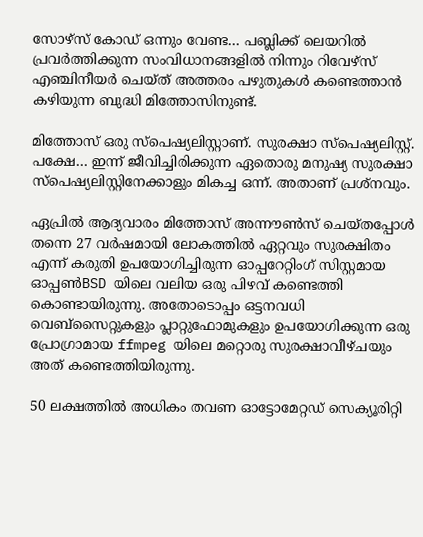സോഴ്സ് കോഡ് ഒന്നും വേണ്ട… പബ്ലിക്ക് ലെയറിൽ പ്രവർത്തിക്കുന്ന സംവിധാനങ്ങളിൽ നിന്നും റിവേഴ്‌സ് എഞ്ചിനീയർ ചെയ്ത് അത്തരം പഴുതുകൾ കണ്ടെത്താൻ കഴിയുന്ന ബുദ്ധി മിത്തോസിനുണ്ട്.

മിത്തോസ് ഒരു സ്പെഷ്യലിസ്റ്റാണ്. സുരക്ഷാ സ്പെഷ്യലിസ്റ്റ്. പക്ഷേ… ഇന്ന് ജീവിച്ചിരിക്കുന്ന ഏതൊരു മനുഷ്യ സുരക്ഷാ സ്പെഷ്യലിസ്റ്റിനേക്കാളും മികച്ച ഒന്ന്. അതാണ് പ്രശ്നവും.

ഏപ്രിൽ ആദ്യവാരം മിത്തോസ്‌ അന്നൗൺസ് ചെയ്തപ്പോൾ തന്നെ 27 വർഷമായി ലോകത്തിൽ ഏറ്റവും സുരക്ഷിതം എന്ന് കരുതി ഉപയോഗിച്ചിരുന്ന ഓപ്പറേറ്റിംഗ് സിസ്റ്റമായ ഓപ്പൺBSD യിലെ വലിയ ഒരു പിഴവ് കണ്ടെത്തി കൊണ്ടായിരുന്നു. അതോടൊപ്പം ഒട്ടനവധി വെബ്‌സൈറ്റുകളും പ്ലാറ്റുഫോമുകളും ഉപയോഗിക്കുന്ന ഒരു പ്രോഗ്രാമായ ffmpeg യിലെ മറ്റൊരു സുരക്ഷാവീഴ്ചയും അത് കണ്ടെത്തിയിരുന്നു.

50 ലക്ഷത്തിൽ അധികം തവണ ഓട്ടോമേറ്റഡ് സെക്യൂരിറ്റി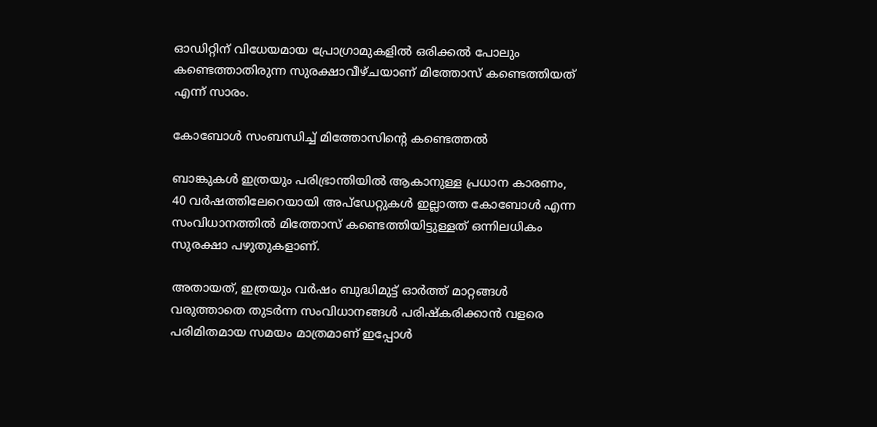ഓഡിറ്റിന് വിധേയമായ പ്രോഗ്രാമുകളിൽ ഒരിക്കൽ പോലും കണ്ടെത്താതിരുന്ന സുരക്ഷാവീഴ്ചയാണ് മിത്തോസ്‌ കണ്ടെത്തിയത് എന്ന് സാരം.

കോബോൾ സംബന്ധിച്ച് മിത്തോസിന്റെ കണ്ടെത്തൽ

ബാങ്കുകൾ ഇത്രയും പരിഭ്രാന്തിയിൽ ആകാനുള്ള പ്രധാന കാരണം, 40 വർഷത്തിലേറെയായി അപ്‌ഡേറ്റുകൾ ഇല്ലാത്ത കോബോൾ എന്ന സംവിധാനത്തിൽ മിത്തോസ്‌ കണ്ടെത്തിയിട്ടുള്ളത് ഒന്നിലധികം സുരക്ഷാ പഴുതുകളാണ്.

അതായത്, ഇത്രയും വർഷം ബുദ്ധിമുട്ട് ഓർത്ത് മാറ്റങ്ങൾ വരുത്താതെ തുടർന്ന സംവിധാനങ്ങൾ പരിഷ്കരിക്കാൻ വളരെ പരിമിതമായ സമയം മാത്രമാണ് ഇപ്പോൾ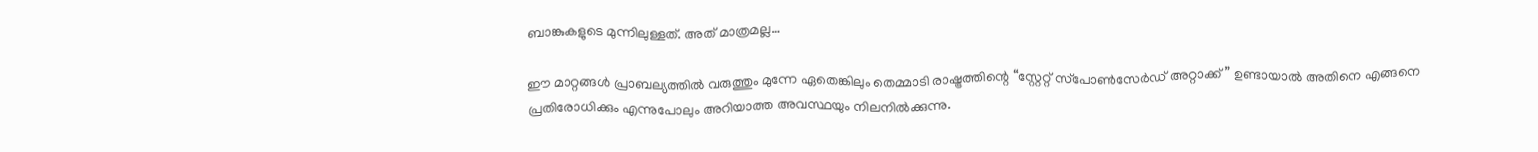ബാങ്കുകളുടെ മുന്നിലുള്ളത്. അത് മാത്രമല്ല…

ഈ മാറ്റങ്ങൾ പ്രാബല്യത്തിൽ വരുത്തും മുന്നേ ഏതെങ്കിലും തെമ്മാടി രാഷ്ട്രത്തിന്റെ “സ്റ്റേറ്റ് സ്‌പോൺസേർഡ് അറ്റാക്ക്” ഉണ്ടായാൽ അതിനെ എങ്ങനെ പ്രതിരോധിക്കും എന്നുപോലും അറിയാത്ത അവസ്ഥയും നിലനിൽക്കുന്നു.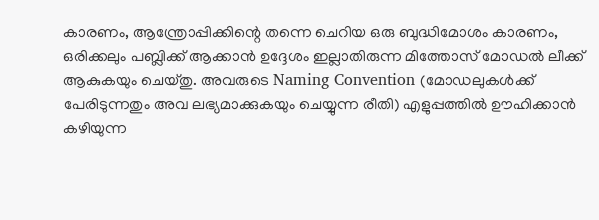കാരണം, ആന്ത്രോപ്പിക്കിന്റെ തന്നെ ചെറിയ ഒരു ബുദ്ധിമോശം കാരണം, ഒരിക്കലും പബ്ലിക്ക് ആക്കാൻ ഉദ്ദേശം ഇല്ലാതിരുന്ന മിത്തോസ്‌ മോഡൽ ലീക്ക് ആകുകയും ചെയ്തു. അവരുടെ Naming Convention (മോഡലുകൾക്ക് പേരിടുന്നതും അവ ലഭ്യമാക്കുകയും ചെയ്യുന്ന രീതി) എളുപ്പത്തിൽ ഊഹിക്കാൻ കഴിയുന്ന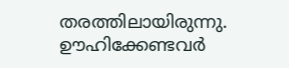തരത്തിലായിരുന്നു. ഊഹിക്കേണ്ടവർ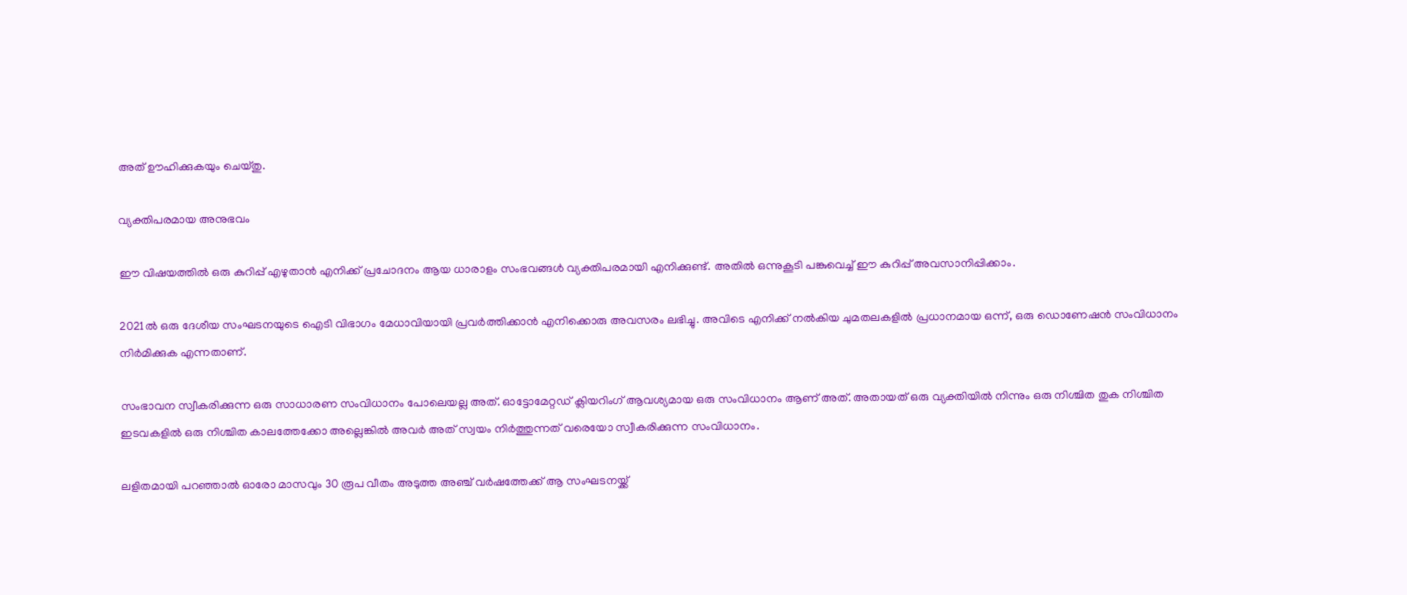അത് ഊഹിക്കുകയും ചെയ്തു.

വ്യക്തിപരമായ അനുഭവം

ഈ വിഷയത്തിൽ ഒരു കുറിപ്പ് എഴുതാൻ എനിക്ക് പ്രചോദനം ആയ ധാരാളം സംഭവങ്ങൾ വ്യക്തിപരമായി എനിക്കുണ്ട്. അതിൽ ഒന്നുകൂടി പങ്കുവെച്ച് ഈ കുറിപ്പ് അവസാനിപ്പിക്കാം.

2021ൽ ഒരു ദേശീയ സംഘടനയുടെ ഐടി വിഭാഗം മേധാവിയായി പ്രവർത്തിക്കാൻ എനിക്കൊരു അവസരം ലഭിച്ചു. അവിടെ എനിക്ക് നൽകിയ ചുമതലകളിൽ പ്രധാനമായ ഒന്ന്, ഒരു ഡൊണേഷൻ സംവിധാനം നിർമിക്കുക എന്നതാണ്.

സംഭാവന സ്വീകരിക്കുന്ന ഒരു സാധാരണ സംവിധാനം പോലെയല്ല അത്. ഓട്ടോമേറ്റഡ് ക്ലിയറിംഗ് ആവശ്യമായ ഒരു സംവിധാനം ആണ് അത്. അതായത് ഒരു വ്യക്തിയിൽ നിന്നും ഒരു നിശ്ചിത തുക നിശ്ചിത ഇടവകളിൽ ഒരു നിശ്ചിത കാലത്തേക്കോ അല്ലെങ്കിൽ അവർ അത് സ്വയം നിർത്തുന്നത് വരെയോ സ്വീകരിക്കുന്ന സംവിധാനം.

ലളിതമായി പറഞ്ഞാൽ ഓരോ മാസവും 30 രൂപ വീതം അടുത്ത അഞ്ച് വർഷത്തേക്ക് ആ സംഘടനയ്ക്ക്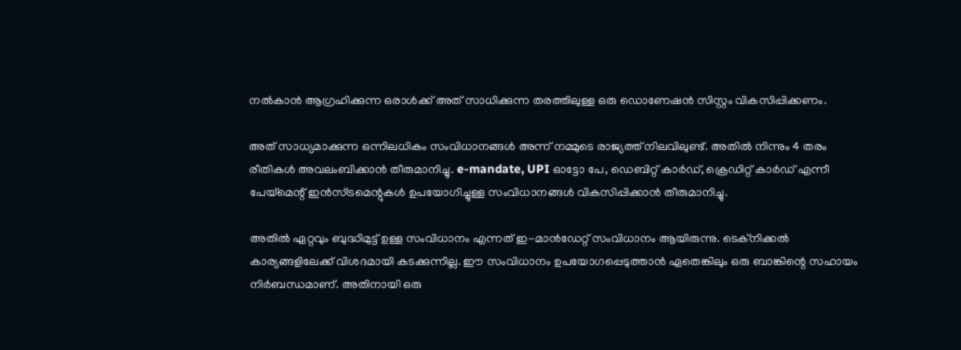നൽകാൻ ആഗ്രഹിക്കുന്ന ഒരാൾക്ക് അത് സാധിക്കുന്ന തരത്തിലുള്ള ഒരു ഡൊണേഷൻ സിസ്റ്റം വികസിപ്പിക്കണം.

അത് സാധ്യമാക്കുന്ന ഒന്നിലധികം സംവിധാനങ്ങൾ അന്ന് നമ്മുടെ രാജ്യത്ത് നിലവിലുണ്ട്. അതിൽ നിന്നും 4 തരം രീതികൾ അവലംബിക്കാൻ തീരുമാനിച്ചു. e-mandate, UPI ഓട്ടോ പേ, ഡെബിറ്റ് കാർഡ്, ക്രെഡിറ്റ് കാർഡ് എന്നീ പേയ്മെന്റ് ഇൻസ്ട്രമെന്റുകൾ ഉപയോഗിച്ചുള്ള സംവിധാനങ്ങൾ വികസിപ്പിക്കാൻ തീരുമാനിച്ചു.

അതിൽ ഏറ്റവും ബുദ്ധിമുട്ട് ഉള്ള സംവിധാനം എന്നത് ഇ-മാൻഡേറ്റ് സംവിധാനം ആയിരുന്നു. ടെക്‌നിക്കൽ കാര്യങ്ങളിലേക്ക് വിശദമായി കടക്കുന്നില്ല. ഈ സംവിധാനം ഉപയോഗപ്പെടുത്താൻ ഏതെങ്കിലും ഒരു ബാങ്കിന്റെ സഹായം നിർബന്ധമാണ്. അതിനായി ഒരു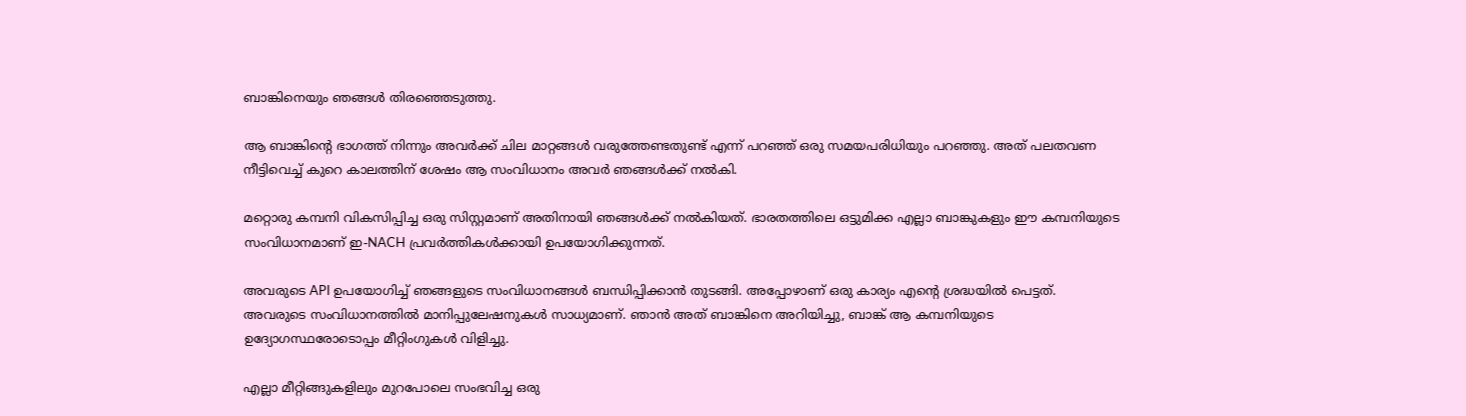ബാങ്കിനെയും ഞങ്ങൾ തിരഞ്ഞെടുത്തു.

ആ ബാങ്കിന്റെ ഭാഗത്ത് നിന്നും അവർക്ക് ചില മാറ്റങ്ങൾ വരുത്തേണ്ടതുണ്ട് എന്ന് പറഞ്ഞ് ഒരു സമയപരിധിയും പറഞ്ഞു. അത് പലതവണ നീട്ടിവെച്ച് കുറെ കാലത്തിന് ശേഷം ആ സംവിധാനം അവർ ഞങ്ങൾക്ക് നൽകി.

മറ്റൊരു കമ്പനി വികസിപ്പിച്ച ഒരു സിസ്റ്റമാണ് അതിനായി ഞങ്ങൾക്ക് നൽകിയത്. ഭാരതത്തിലെ ഒട്ടുമിക്ക എല്ലാ ബാങ്കുകളും ഈ കമ്പനിയുടെ സംവിധാനമാണ് ഇ-NACH പ്രവർത്തികൾക്കായി ഉപയോഗിക്കുന്നത്.

അവരുടെ API ഉപയോഗിച്ച് ഞങ്ങളുടെ സംവിധാനങ്ങൾ ബന്ധിപ്പിക്കാൻ തുടങ്ങി. അപ്പോഴാണ് ഒരു കാര്യം എന്റെ ശ്രദ്ധയിൽ പെട്ടത്. അവരുടെ സംവിധാനത്തിൽ മാനിപ്പുലേഷനുകൾ സാധ്യമാണ്. ഞാൻ അത് ബാങ്കിനെ അറിയിച്ചു, ബാങ്ക് ആ കമ്പനിയുടെ ഉദ്യോഗസ്ഥരോടൊപ്പം മീറ്റിംഗുകൾ വിളിച്ചു.

എല്ലാ മീറ്റിങ്ങുകളിലും മുറപോലെ സംഭവിച്ച ഒരു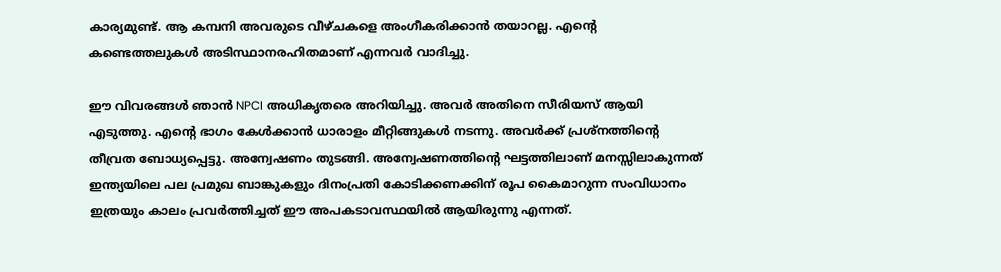കാര്യമുണ്ട്. ആ കമ്പനി അവരുടെ വീഴ്ചകളെ അംഗീകരിക്കാൻ തയാറല്ല. എന്റെ കണ്ടെത്തലുകൾ അടിസ്ഥാനരഹിതമാണ് എന്നവർ വാദിച്ചു.

ഈ വിവരങ്ങൾ ഞാൻ NPCI അധികൃതരെ അറിയിച്ചു. അവർ അതിനെ സീരിയസ് ആയി എടുത്തു. എന്റെ ഭാഗം കേൾക്കാൻ ധാരാളം മീറ്റിങ്ങുകൾ നടന്നു. അവർക്ക് പ്രശ്നത്തിന്റെ തീവ്രത ബോധ്യപ്പെട്ടു. അന്വേഷണം തുടങ്ങി. അന്വേഷണത്തിന്റെ ഘട്ടത്തിലാണ് മനസ്സിലാകുന്നത് ഇന്ത്യയിലെ പല പ്രമുഖ ബാങ്കുകളും ദിനംപ്രതി കോടിക്കണക്കിന് രൂപ കൈമാറുന്ന സംവിധാനം ഇത്രയും കാലം പ്രവർത്തിച്ചത് ഈ അപകടാവസ്ഥയിൽ ആയിരുന്നു എന്നത്.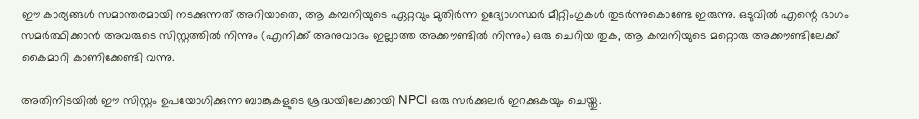ഈ കാര്യങ്ങൾ സമാന്തരമായി നടക്കുന്നത് അറിയാതെ, ആ കമ്പനിയുടെ ഏറ്റവും മുതിർന്ന ഉദ്യോഗസ്ഥർ മീറ്റിംഗുകൾ തുടർന്നുകൊണ്ടേ ഇരുന്നു. ഒടുവിൽ എന്റെ ഭാഗം സമർത്ഥിക്കാൻ അവരുടെ സിസ്റ്റത്തിൽ നിന്നും (എനിക്ക് അനുവാദം ഇല്ലാത്ത അക്കൗണ്ടിൽ നിന്നും) ഒരു ചെറിയ തുക, ആ കമ്പനിയുടെ മറ്റൊരു അക്കൗണ്ടിലേക്ക് കൈമാറി കാണിക്കേണ്ടി വന്നു.

അതിനിടയിൽ ഈ സിസ്റ്റം ഉപയോഗിക്കുന്ന ബാങ്കുകളുടെ ശ്രദ്ധയിലേക്കായി NPCI ഒരു സർക്കുലർ ഇറക്കുകയും ചെയ്തു.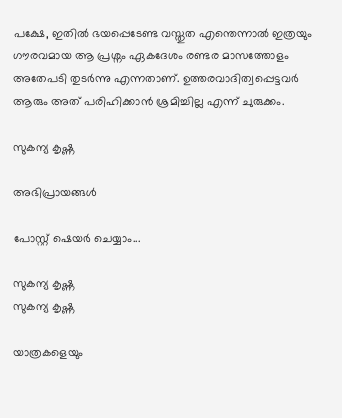പക്ഷേ, ഇതിൽ ഭയപ്പെടേണ്ട വസ്തുത എന്തെന്നാൽ ഇത്രയും ഗൗരവമായ ആ പ്രശ്നം ഏകദേശം രണ്ടര മാസത്തോളം അതേപടി തുടർന്നു എന്നതാണ്. ഉത്തരവാദിത്വപ്പെട്ടവർ ആരും അത് പരിഹിക്കാൻ ശ്രമിച്ചില്ല എന്ന് ചുരുക്കം.

സുകന്യ കൃഷ്ണ

അഭിപ്രായങ്ങൾ

പോസ്റ്റ് ഷെയർ ചെയ്യാം...

സുകന്യ കൃഷ്ണ
സുകന്യ കൃഷ്ണ

യാത്രകളെയും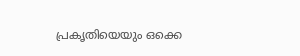പ്രകൃതിയെയും ഒക്കെ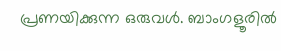പ്രണയിക്കുന്ന ഒരുവൾ. ബാംഗളൂരിൽ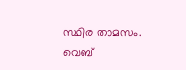സ്ഥിര താമസം. വെബ്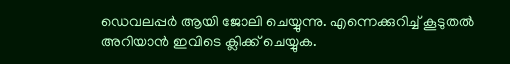ഡെവലപ്പർ ആയി ജോലി ചെയ്യുന്നു. എന്നെക്കുറിച്ച് കൂടുതൽ അറിയാൻ ഇവിടെ ക്ലിക്ക് ചെയ്യുക.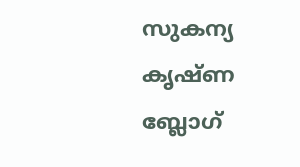സുകന്യ കൃഷ്ണ ബ്ലോഗ്